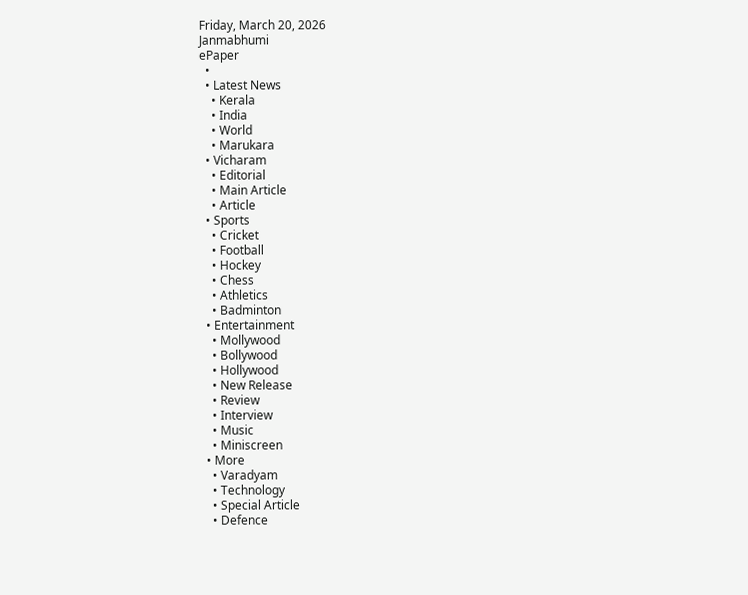Friday, March 20, 2026
Janmabhumi
ePaper
  •
  • Latest News
    • Kerala
    • India
    • World
    • Marukara
  • Vicharam
    • Editorial
    • Main Article
    • Article
  • Sports
    • Cricket
    • Football
    • Hockey
    • Chess
    • Athletics
    • Badminton
  • Entertainment
    • Mollywood
    • Bollywood
    • Hollywood
    • New Release
    • Review
    • Interview
    • Music
    • Miniscreen
  • More
    • Varadyam
    • Technology
    • Special Article
    • Defence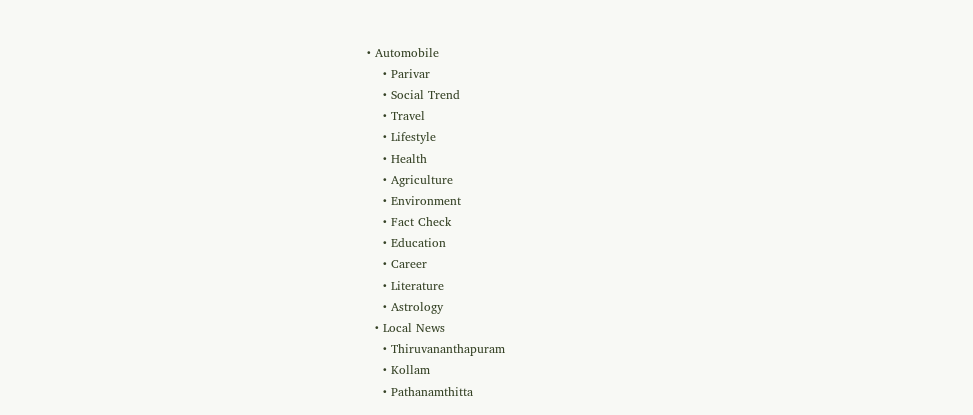• Automobile
    • Parivar
    • Social Trend
    • Travel
    • Lifestyle
    • Health
    • Agriculture
    • Environment
    • Fact Check
    • Education
    • Career
    • Literature
    • Astrology
  • Local News
    • Thiruvananthapuram
    • Kollam
    • Pathanamthitta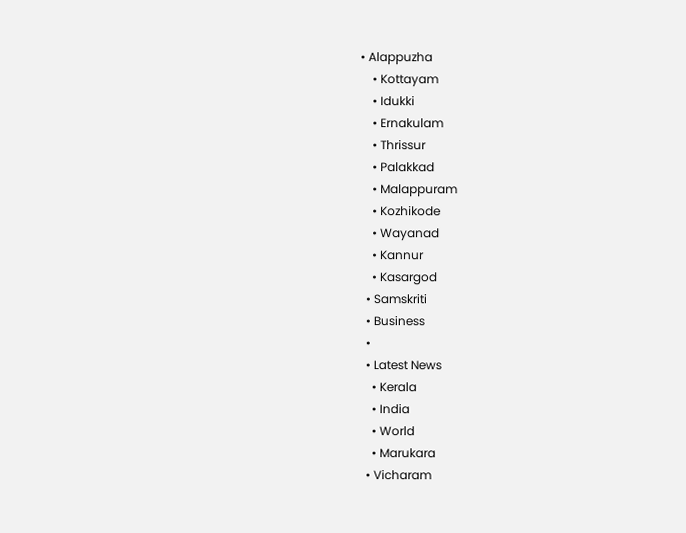• Alappuzha
    • Kottayam
    • Idukki
    • Ernakulam
    • Thrissur
    • Palakkad
    • Malappuram
    • Kozhikode
    • Wayanad
    • Kannur
    • Kasargod
  • Samskriti
  • Business
  •
  • Latest News
    • Kerala
    • India
    • World
    • Marukara
  • Vicharam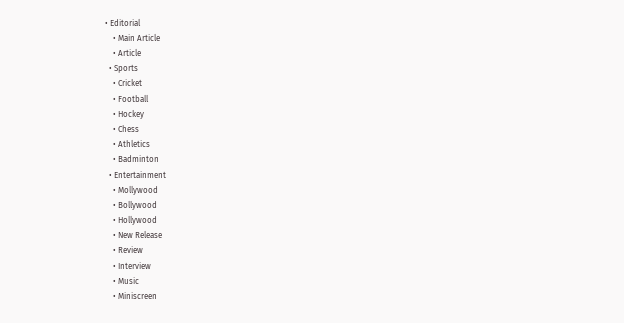• Editorial
    • Main Article
    • Article
  • Sports
    • Cricket
    • Football
    • Hockey
    • Chess
    • Athletics
    • Badminton
  • Entertainment
    • Mollywood
    • Bollywood
    • Hollywood
    • New Release
    • Review
    • Interview
    • Music
    • Miniscreen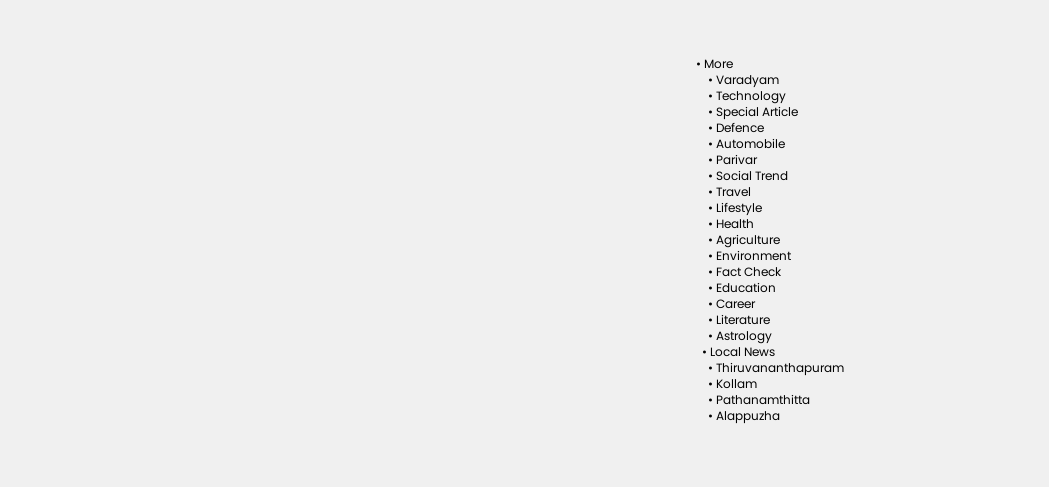• More
    • Varadyam
    • Technology
    • Special Article
    • Defence
    • Automobile
    • Parivar
    • Social Trend
    • Travel
    • Lifestyle
    • Health
    • Agriculture
    • Environment
    • Fact Check
    • Education
    • Career
    • Literature
    • Astrology
  • Local News
    • Thiruvananthapuram
    • Kollam
    • Pathanamthitta
    • Alappuzha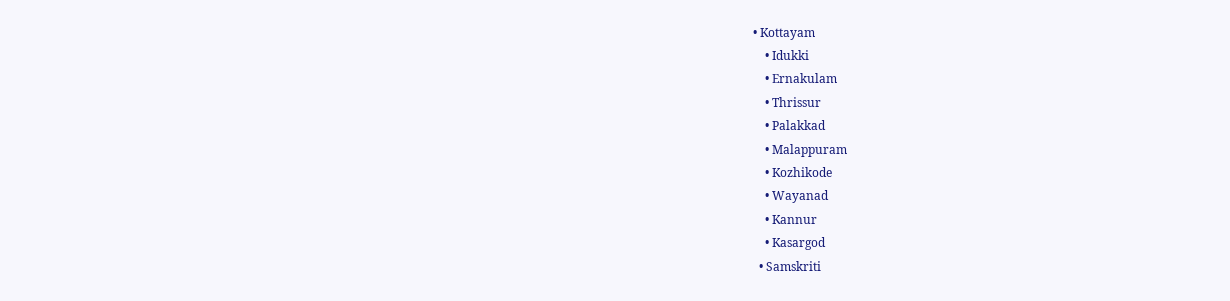• Kottayam
    • Idukki
    • Ernakulam
    • Thrissur
    • Palakkad
    • Malappuram
    • Kozhikode
    • Wayanad
    • Kannur
    • Kasargod
  • Samskriti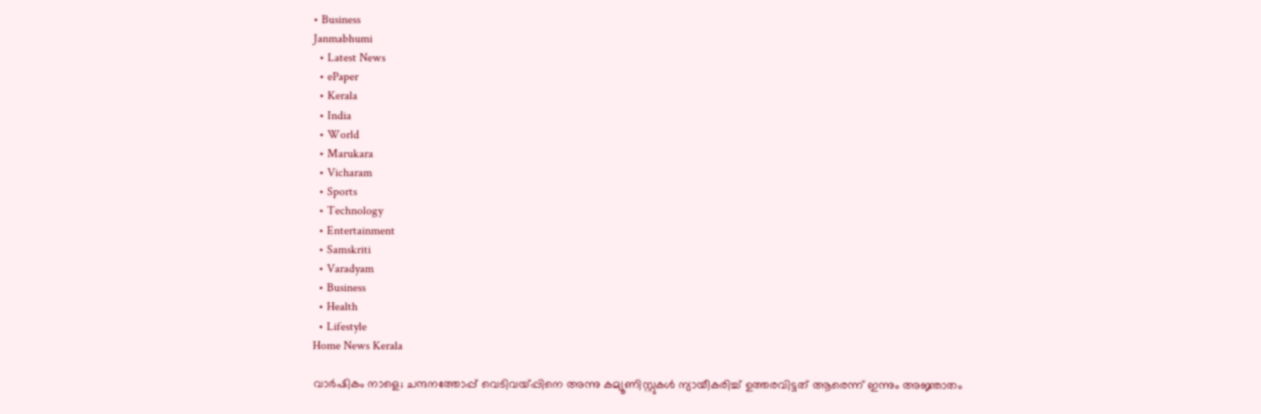• Business
Janmabhumi
  • Latest News
  • ePaper
  • Kerala
  • India
  • World
  • Marukara
  • Vicharam
  • Sports
  • Technology
  • Entertainment
  • Samskriti
  • Varadyam
  • Business
  • Health
  • Lifestyle
Home News Kerala

വാര്‍ഷികം നാളെ; ചന്ദനത്തോപ്പ് വെടിവയ്‌പ്പിനെ അന്നു കമ്യൂണിസ്റ്റുകള്‍ ന്യായീകരിച്ച് ഉത്തരവിട്ടത് ആരെന്ന് ഇന്നും അജ്ഞാതം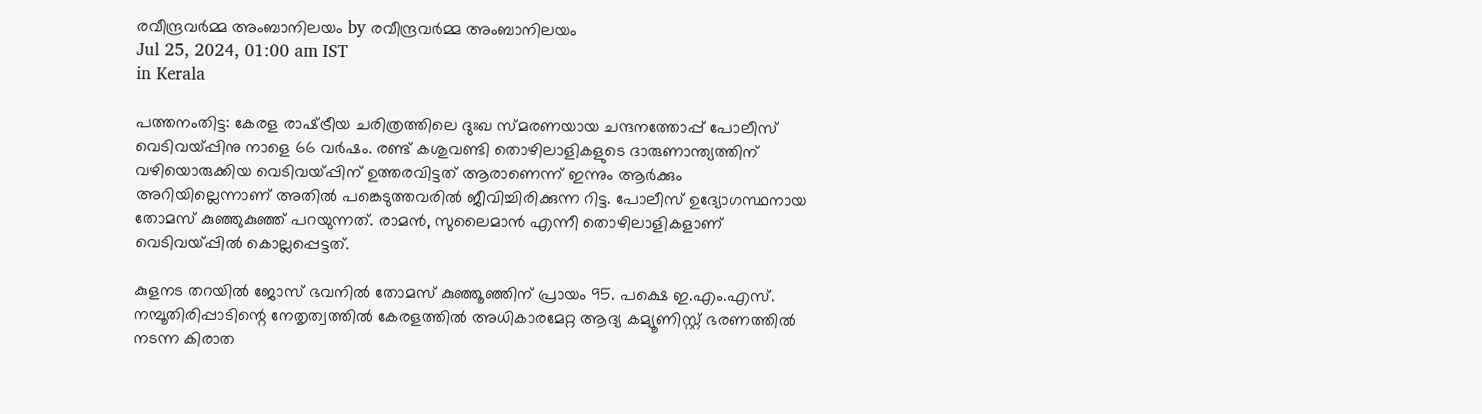രവീന്ദ്രവര്‍മ്മ അംബാനിലയം by രവീന്ദ്രവര്‍മ്മ അംബാനിലയം
Jul 25, 2024, 01:00 am IST
in Kerala

പത്തനംതിട്ട: കേരള രാഷ്‌ട്രീയ ചരിത്രത്തിലെ ദുഃഖ സ്മരണയായ ചന്ദനത്തോപ്പ് പോലീസ് വെടിവയ്‌പ്പിനു നാളെ 66 വര്‍ഷം. രണ്ട് കശുവണ്ടി തൊഴിലാളികളുടെ ദാരുണാന്ത്യത്തിന് വഴിയൊരുക്കിയ വെടിവയ്‌പ്പിന് ഉത്തരവിട്ടത് ആരാണെന്ന് ഇന്നും ആര്‍ക്കും അറിയില്ലെന്നാണ് അതില്‍ പങ്കെടുത്തവരില്‍ ജീവിച്ചിരിക്കുന്ന റിട്ട. പോലീസ് ഉദ്യോഗസ്ഥനായ തോമസ് കുഞ്ഞുകുഞ്ഞ് പറയുന്നത്. രാമന്‍, സുലൈമാന്‍ എന്നീ തൊഴിലാളികളാണ് വെടിവയ്‌പ്പില്‍ കൊല്ലപ്പെട്ടത്.

കുളനട തറയില്‍ ജോസ് ഭവനില്‍ തോമസ് കുഞ്ഞൂഞ്ഞിന് പ്രായം 95. പക്ഷെ ഇ.എം.എസ്. നമ്പൂതിരിപ്പാടിന്റെ നേതൃത്വത്തില്‍ കേരളത്തില്‍ അധികാരമേറ്റ ആദ്യ കമ്യൂണിസ്റ്റ് ഭരണത്തില്‍ നടന്ന കിരാത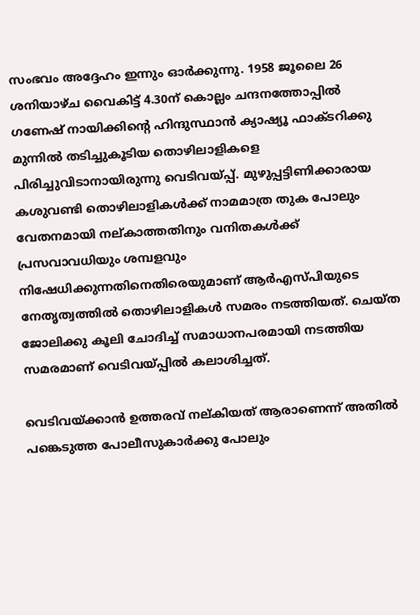സംഭവം അദ്ദേഹം ഇന്നും ഓര്‍ക്കുന്നു. 1958 ജൂലൈ 26 ശനിയാഴ്ച വൈകിട്ട് 4.30ന് കൊല്ലം ചന്ദനത്തോപ്പില്‍ ഗണേഷ് നായിക്കിന്റെ ഹിന്ദുസ്ഥാന്‍ ക്യാഷ്യൂ ഫാക്ടറിക്കു മുന്നില്‍ തടിച്ചുകൂടിയ തൊഴിലാളികളെ പിരിച്ചുവിടാനായിരുന്നു വെടിവയ്‌പ്പ്. മുഴുപ്പട്ടിണിക്കാരായ കശുവണ്ടി തൊഴിലാളികള്‍ക്ക് നാമമാത്ര തുക പോലും വേതനമായി നല്കാത്തതിനും വനിതകള്‍ക്ക് പ്രസവാവധിയും ശമ്പളവും നിഷേധിക്കുന്നതിനെതിരെയുമാണ് ആര്‍എസ്പിയുടെ നേതൃത്വത്തില്‍ തൊഴിലാളികള്‍ സമരം നടത്തിയത്. ചെയ്ത ജോലിക്കു കൂലി ചോദിച്ച് സമാധാനപരമായി നടത്തിയ സമരമാണ് വെടിവയ്‌പ്പില്‍ കലാശിച്ചത്.

വെടിവയ്‌ക്കാന്‍ ഉത്തരവ് നല്കിയത് ആരാണെന്ന് അതില്‍ പങ്കെടുത്ത പോലീസുകാര്‍ക്കു പോലും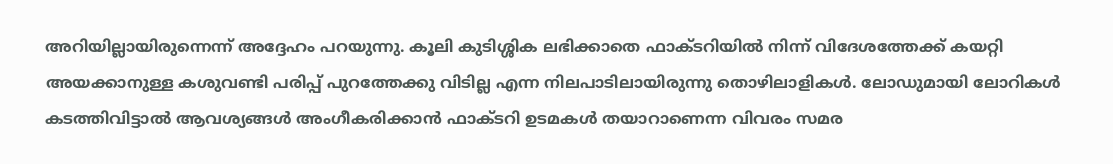അറിയില്ലായിരുന്നെന്ന് അദ്ദേഹം പറയുന്നു. കൂലി കുടിശ്ശിക ലഭിക്കാതെ ഫാക്ടറിയില്‍ നിന്ന് വിദേശത്തേക്ക് കയറ്റി അയക്കാനുള്ള കശുവണ്ടി പരിപ്പ് പുറത്തേക്കു വിടില്ല എന്ന നിലപാടിലായിരുന്നു തൊഴിലാളികള്‍. ലോഡുമായി ലോറികള്‍ കടത്തിവിട്ടാല്‍ ആവശ്യങ്ങള്‍ അംഗീകരിക്കാന്‍ ഫാക്ടറി ഉടമകള്‍ തയാറാണെന്ന വിവരം സമര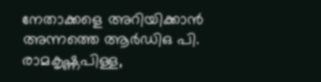നേതാക്കളെ അറിയിക്കാന്‍ അന്നത്തെ ആര്‍ഡിഒ പി. രാമകൃഷ്ണപിള്ള,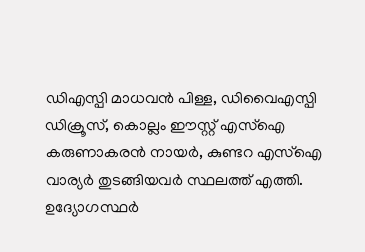ഡിഎസ്പി മാധവന്‍ പിള്ള, ഡിവൈഎസ്പി ഡിക്രൂസ്, കൊല്ലം ഈസ്റ്റ് എസ്‌ഐ കരുണാകരന്‍ നായര്‍, കുണ്ടറ എസ്‌ഐ വാര്യര്‍ തുടങ്ങിയവര്‍ സ്ഥലത്ത് എത്തി. ഉദ്യോഗസ്ഥര്‍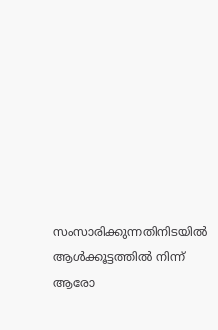സംസാരിക്കുന്നതിനിടയില്‍ ആള്‍ക്കൂട്ടത്തില്‍ നിന്ന് ആരോ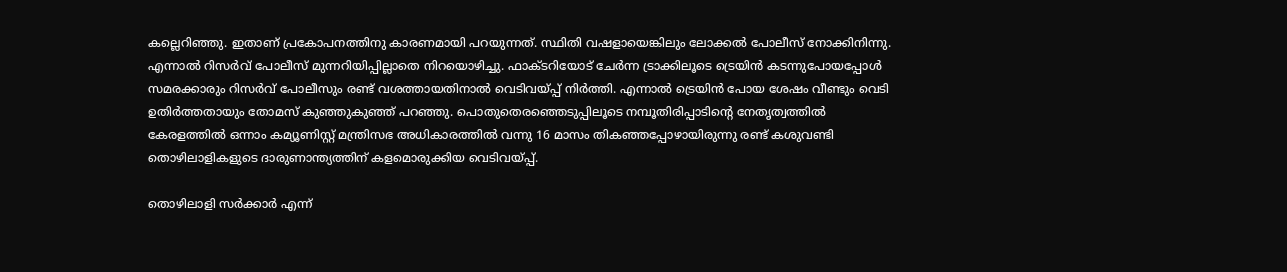കല്ലെറിഞ്ഞു. ഇതാണ് പ്രകോപനത്തിനു കാരണമായി പറയുന്നത്. സ്ഥിതി വഷളായെങ്കിലും ലോക്കല്‍ പോലീസ് നോക്കിനിന്നു. എന്നാല്‍ റിസര്‍വ് പോലീസ് മുന്നറിയിപ്പില്ലാതെ നിറയൊഴിച്ചു. ഫാക്ടറിയോട് ചേര്‍ന്ന ട്രാക്കിലൂടെ ട്രെയിന്‍ കടന്നുപോയപ്പോള്‍ സമരക്കാരും റിസര്‍വ് പോലീസും രണ്ട് വശത്തായതിനാല്‍ വെടിവയ്‌പ്പ് നിര്‍ത്തി. എന്നാല്‍ ട്രെയിന്‍ പോയ ശേഷം വീണ്ടും വെടി ഉതിര്‍ത്തതായും തോമസ് കുഞ്ഞുകുഞ്ഞ് പറഞ്ഞു. പൊതുതെരഞ്ഞെടുപ്പിലൂടെ നമ്പൂതിരിപ്പാടിന്റെ നേതൃത്വത്തില്‍ കേരളത്തില്‍ ഒന്നാം കമ്യൂണിസ്റ്റ് മന്ത്രിസഭ അധികാരത്തില്‍ വന്നു 16 മാസം തികഞ്ഞപ്പോഴായിരുന്നു രണ്ട് കശുവണ്ടി തൊഴിലാളികളുടെ ദാരുണാന്ത്യത്തിന് കളമൊരുക്കിയ വെടിവയ്‌പ്പ്.

തൊഴിലാളി സര്‍ക്കാര്‍ എന്ന്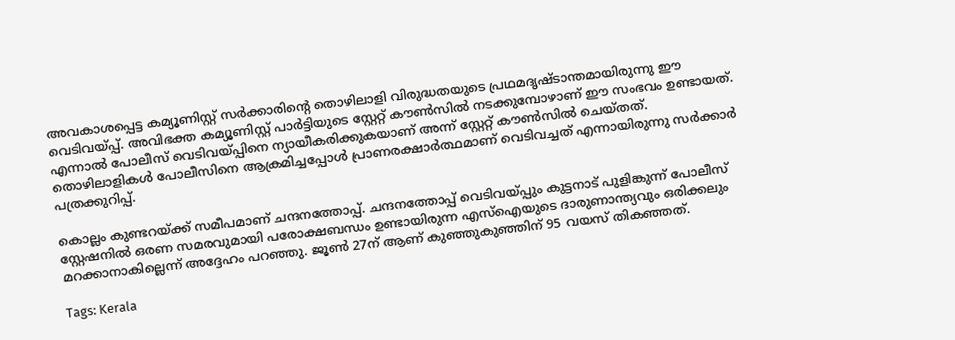അവകാശപ്പെട്ട കമ്യൂണിസ്റ്റ് സര്‍ക്കാരിന്റെ തൊഴിലാളി വിരുദ്ധതയുടെ പ്രഥമദൃഷ്ടാന്തമായിരുന്നു ഈ വെടിവയ്‌പ്പ്. അവിഭക്ത കമ്യൂണിസ്റ്റ് പാര്‍ട്ടിയുടെ സ്റ്റേറ്റ് കൗണ്‍സില്‍ നടക്കുമ്പോഴാണ് ഈ സംഭവം ഉണ്ടായത്. എന്നാല്‍ പോലീസ് വെടിവയ്‌പ്പിനെ ന്യായീകരിക്കുകയാണ് അന്ന് സ്റ്റേറ്റ് കൗണ്‍സില്‍ ചെയ്തത്. തൊഴിലാളികള്‍ പോലീസിനെ ആക്രമിച്ചപ്പോള്‍ പ്രാണരക്ഷാര്‍ത്ഥമാണ് വെടിവച്ചത് എന്നായിരുന്നു സര്‍ക്കാര്‍ പത്രക്കുറിപ്പ്.

കൊല്ലം കുണ്ടറയ്‌ക്ക് സമീപമാണ് ചന്ദനത്തോപ്പ്. ചന്ദനത്തോപ്പ് വെടിവയ്‌പ്പും കുട്ടനാട് പുളിങ്കുന്ന് പോലീസ് സ്റ്റേഷനില്‍ ഒരണ സമരവുമായി പരോക്ഷബന്ധം ഉണ്ടായിരുന്ന എസ്‌ഐയുടെ ദാരുണാന്ത്യവും ഒരിക്കലും മറക്കാനാകില്ലെന്ന് അദ്ദേഹം പറഞ്ഞു. ജൂണ്‍ 27ന് ആണ് കുഞ്ഞുകുഞ്ഞിന് 95 വയസ് തികഞ്ഞത്.

Tags: Kerala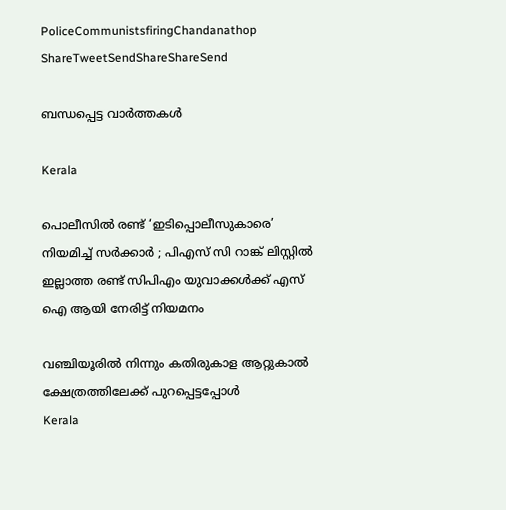PoliceCommunistsfiringChandanathop
ShareTweetSendShareShareSend

ബന്ധപ്പെട്ട വാര്‍ത്തകള്‍

Kerala

പൊലീസിൽ രണ്ട് ‘ഇടിപ്പൊലീസുകാരെ’ നിയമിച്ച് സര്‍ക്കാര്‍ ; പിഎസ് സി റാങ്ക് ലിസ്റ്റില്‍ ഇല്ലാത്ത രണ്ട് സിപിഎം യുവാക്കള്‍ക്ക് എസ് ഐ ആയി നേരിട്ട് നിയമനം

വഞ്ചിയൂരില്‍ നിന്നും കതിരുകാള ആറ്റുകാല്‍ ക്ഷേത്രത്തിലേക്ക് പുറപ്പെട്ടപ്പോള്‍
Kerala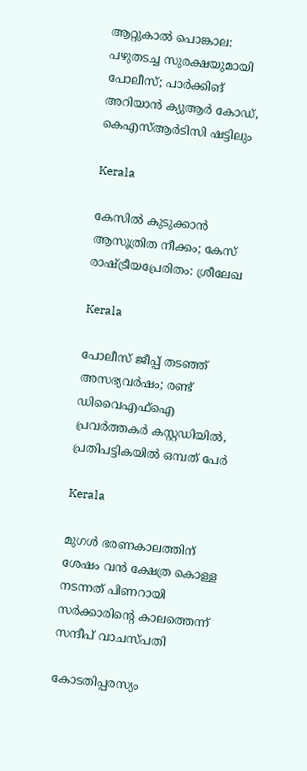ആറ്റുകാല്‍ പൊങ്കാല: പഴുതടച്ച സുരക്ഷയുമായി പോലീസ്; പാര്‍ക്കിങ് അറിയാന്‍ ക്യുആര്‍ കോഡ്, കെഎസ്ആര്‍ടിസി ഷട്ടിലും

Kerala

കേസില്‍ കുടുക്കാന്‍ ആസൂത്രിത നീക്കം; കേസ് രാഷ്‌ട്രീയപ്രേരിതം: ശ്രീലേഖ

Kerala

പോലീസ് ജീപ്പ് തടഞ്ഞ് അസഭ്യവർഷം; രണ്ട് ഡിവൈഎഫ്‌ഐ പ്രവര്‍ത്തകര്‍ കസ്റ്റഡിയില്‍, പ്രതിപട്ടികയിൽ ഒമ്പത് പേർ

Kerala

മുഗൾ ഭരണകാലത്തിന് ശേഷം വൻ ക്ഷേത്ര കൊള്ള നടന്നത് പിണറായി സർക്കാരിന്റെ കാലത്തെന്ന് സന്ദീപ് വാചസ്പതി

കോടതിപ്പരസ്യം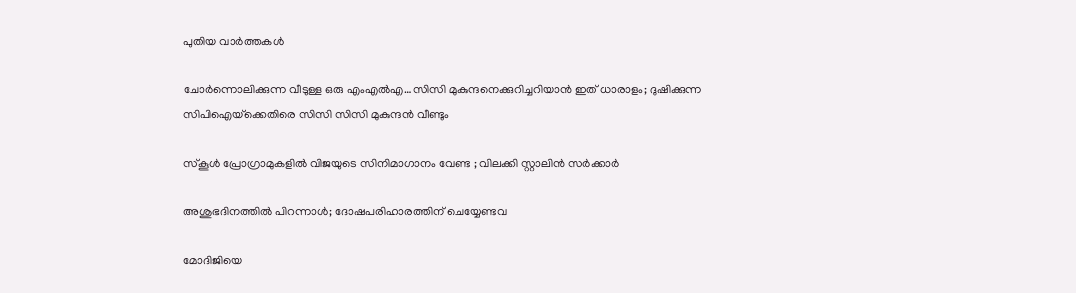പുതിയ വാര്‍ത്തകള്‍

ചോര്‍ന്നൊലിക്കുന്ന വീടുള്ള ഒരു എംഎല്‍എ…സിസി മുകുന്ദനെക്കുറിച്ചറിയാന്‍ ഇത് ധാരാളം; ദുഷിക്കുന്ന സിപിഐയ്‌ക്കെതിരെ സിസി സിസി മുകുന്ദന്‍ വീണ്ടും

സ്കൂൾ പ്രോഗ്രാമുകളിൽ വിജയുടെ സിനിമാഗാനം വേണ്ട ; വിലക്കി സ്റ്റാലിൻ സർക്കാർ

അശുഭദിനത്തിൽ പിറന്നാൾ; ദോഷപരിഹാരത്തിന് ചെയ്യേണ്ടവ

മോദിജിയെ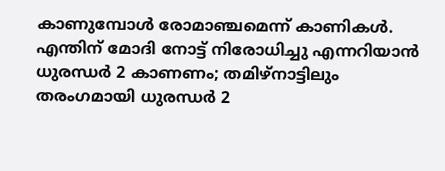കാണുമ്പോള്‍ രോമാഞ്ചമെന്ന് കാണികള്‍. എന്തിന് മോദി നോട്ട് നിരോധിച്ചു എന്നറിയാന്‍ ധുരന്ധര്‍ 2 കാണണം; തമിഴ്നാട്ടിലും തരംഗമായി ധുരന്ധര്‍ 2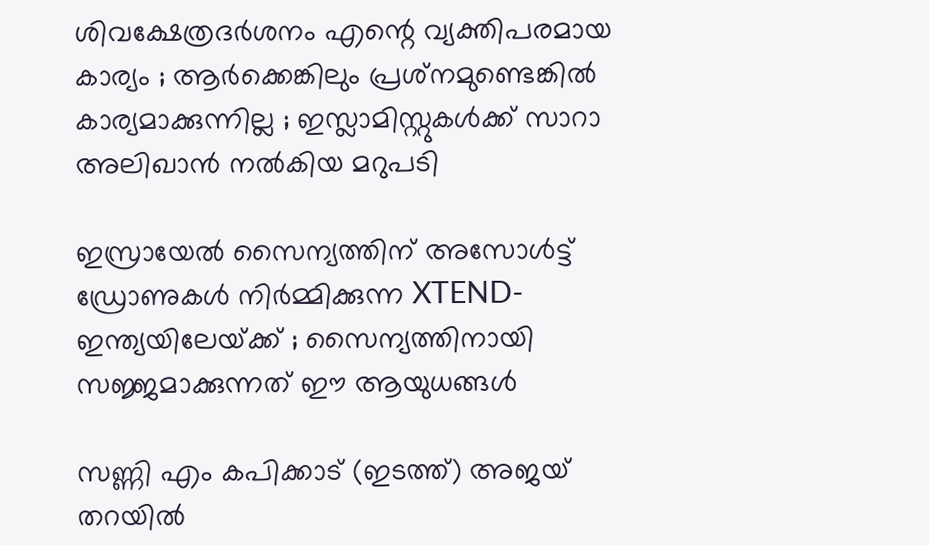ശിവക്ഷേത്രദർശനം എന്റെ വ്യക്തിപരമായ കാര്യം ; ആർക്കെങ്കിലും പ്രശ്‌നമുണ്ടെങ്കിൽ കാര്യമാക്കുന്നില്ല ; ഇസ്ലാമിസ്റ്റുകൾക്ക് സാറാ അലിഖാൻ നൽകിയ മറുപടി

ഇസ്രായേൽ സൈന്യത്തിന് അസോൾട്ട് ഡ്രോണുകൾ നിർമ്മിക്കുന്ന XTEND- ഇന്ത്യയിലേയ്‌ക്ക് ; സൈന്യത്തിനായി സജ്ജമാക്കുന്നത് ഈ ആയുധങ്ങൾ

സണ്ണി എം കപിക്കാട് (ഇടത്ത്) അജയ് തറയില്‍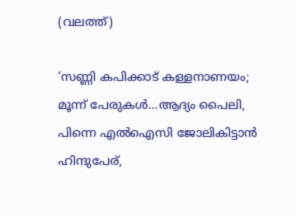(വലത്ത്)

‘സണ്ണി കപിക്കാട് കള്ളനാണയം; മൂന്ന് പേരുകള്‍…ആദ്യം പൈലി, പിന്നെ എല്‍ഐസി ജോലികിട്ടാന്‍ ഹിന്ദുപേര്,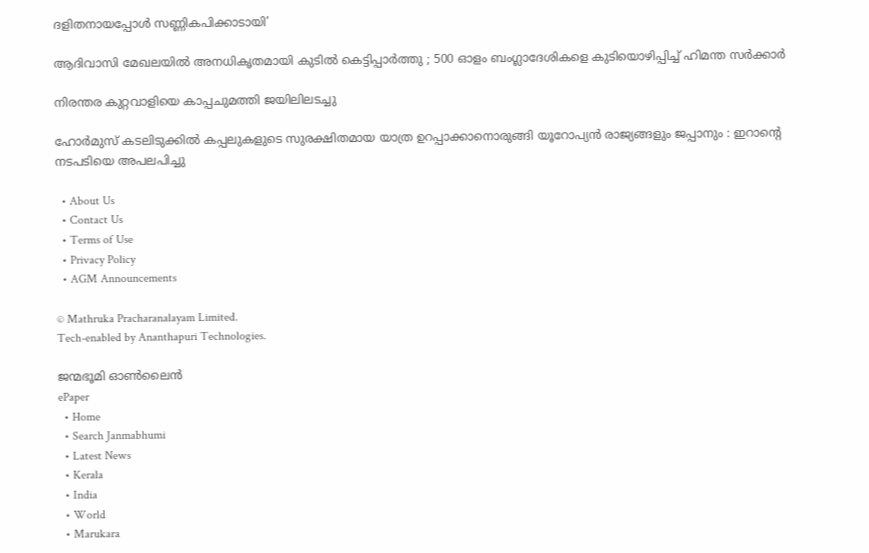ദളിതനായപ്പോള്‍ സണ്ണികപിക്കാടായി’

ആദിവാസി മേഖലയിൽ അനധികൃതമായി കുടിൽ കെട്ടിപ്പാർത്തു ; 500 ഓളം ബംഗ്ലാദേശികളെ കുടിയൊഴിപ്പിച്ച് ഹിമന്ത സർക്കാർ

നിരന്തര കുറ്റവാളിയെ കാപ്പചുമത്തി ജയിലിലടച്ചു

ഹോർമുസ് കടലിടുക്കിൽ കപ്പലുകളുടെ സുരക്ഷിതമായ യാത്ര ഉറപ്പാക്കാനൊരുങ്ങി യൂറോപ്യൻ രാജ്യങ്ങളും ജപ്പാനും : ഇറാന്റെ നടപടിയെ അപലപിച്ചു

  • About Us
  • Contact Us
  • Terms of Use
  • Privacy Policy
  • AGM Announcements

© Mathruka Pracharanalayam Limited.
Tech-enabled by Ananthapuri Technologies.

ജന്മഭൂമി ഓണ്‍ലൈന്‍
ePaper
  • Home
  • Search Janmabhumi
  • Latest News
  • Kerala
  • India
  • World
  • Marukara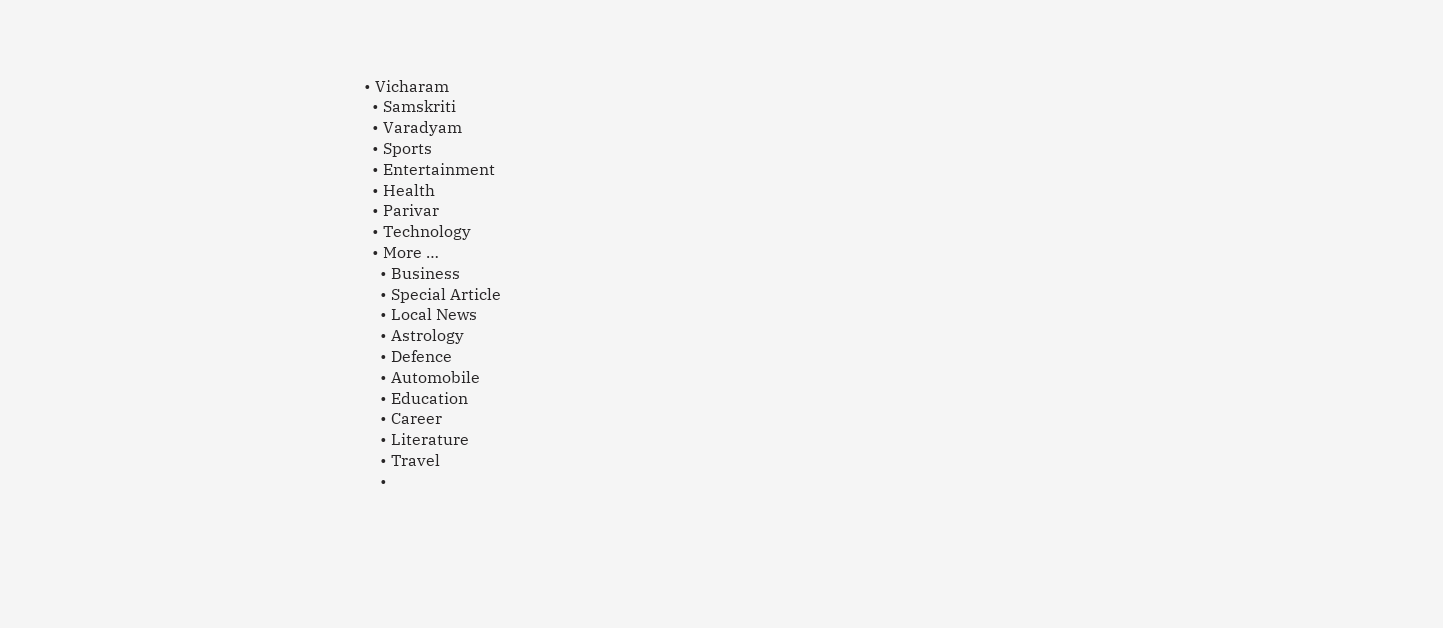• Vicharam
  • Samskriti
  • Varadyam
  • Sports
  • Entertainment
  • Health
  • Parivar
  • Technology
  • More …
    • Business
    • Special Article
    • Local News
    • Astrology
    • Defence
    • Automobile
    • Education
    • Career
    • Literature
    • Travel
    •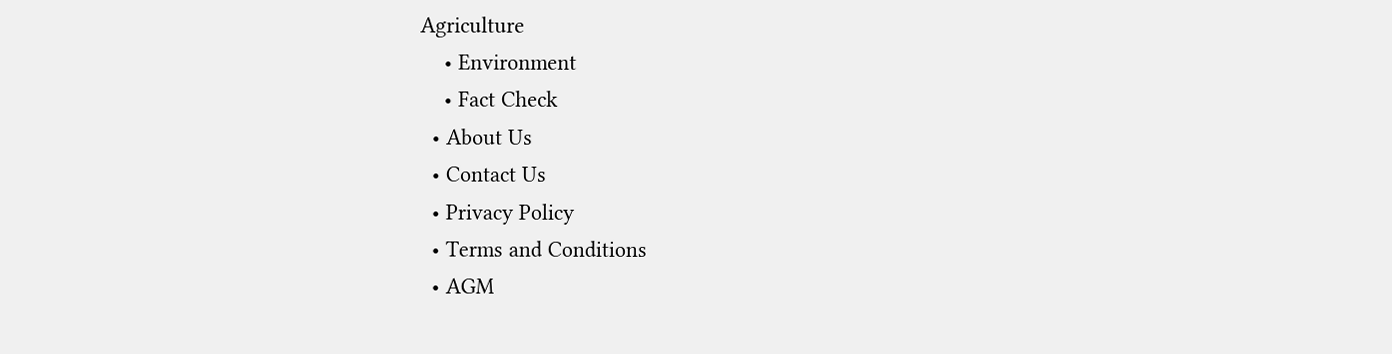Agriculture
    • Environment
    • Fact Check
  • About Us
  • Contact Us
  • Privacy Policy
  • Terms and Conditions
  • AGM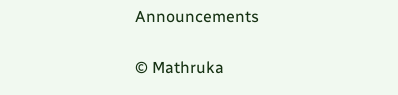Announcements

© Mathruka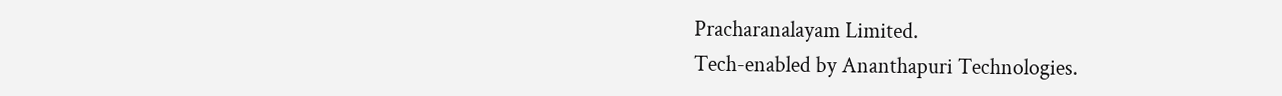Pracharanalayam Limited.
Tech-enabled by Ananthapuri Technologies.